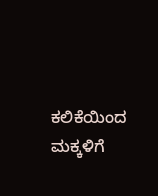ಕಲಿಕೆಯಿಂದ ಮಕ್ಕಳಿಗೆ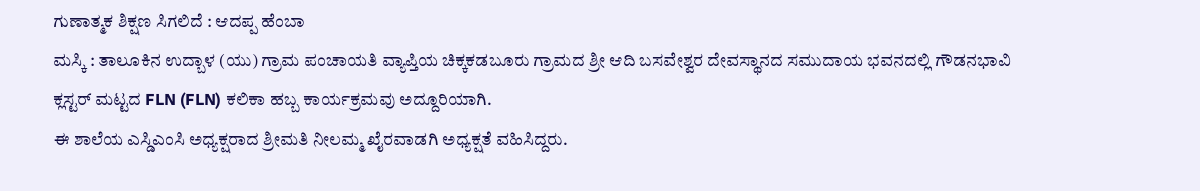ಗುಣಾತ್ಮಕ ಶಿಕ್ಷಣ ಸಿಗಲಿದೆ : ಆದಪ್ಪ ಹೆಂಬಾ
ಮಸ್ಕಿ : ತಾಲೂಕಿನ ಉದ್ಬಾಳ (ಯು) ಗ್ರಾಮ ಪಂಚಾಯತಿ ವ್ಯಾಪ್ತಿಯ ಚಿಕ್ಕಕಡಬೂರು ಗ್ರಾಮದ ಶ್ರೀ ಆದಿ ಬಸವೇಶ್ವರ ದೇವಸ್ಥಾನದ ಸಮುದಾಯ ಭವನದಲ್ಲಿ ಗೌಡನಭಾವಿ ಕ್ಲಸ್ಟರ್ ಮಟ್ಟದ FLN (FLN) ಕಲಿಕಾ ಹಬ್ಬ ಕಾರ್ಯಕ್ರಮವು ಅದ್ದೂರಿಯಾಗಿ.
ಈ ಶಾಲೆಯ ಎಸ್ಡಿಎಂಸಿ ಅಧ್ಯಕ್ಷರಾದ ಶ್ರೀಮತಿ ನೀಲಮ್ಮ ಖೈರವಾಡಗಿ ಅಧ್ಯಕ್ಷತೆ ವಹಿಸಿದ್ದರು.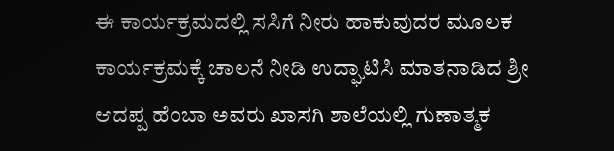ಈ ಕಾರ್ಯಕ್ರಮದಲ್ಲಿ ಸಸಿಗೆ ನೀರು ಹಾಕುವುದರ ಮೂಲಕ ಕಾರ್ಯಕ್ರಮಕ್ಕೆ ಚಾಲನೆ ನೀಡಿ ಉದ್ಘಾಟಿಸಿ ಮಾತನಾಡಿದ ಶ್ರೀ ಆದಪ್ಪ ಹೆಂಬಾ ಅವರು ಖಾಸಗಿ ಶಾಲೆಯಲ್ಲಿ ಗುಣಾತ್ಮಕ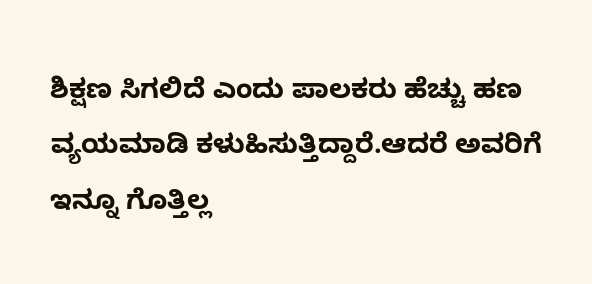ಶಿಕ್ಷಣ ಸಿಗಲಿದೆ ಎಂದು ಪಾಲಕರು ಹೆಚ್ಚು ಹಣ ವ್ಯಯಮಾಡಿ ಕಳುಹಿಸುತ್ತಿದ್ದಾರೆ.ಆದರೆ ಅವರಿಗೆ ಇನ್ನೂ ಗೊತ್ತಿಲ್ಲ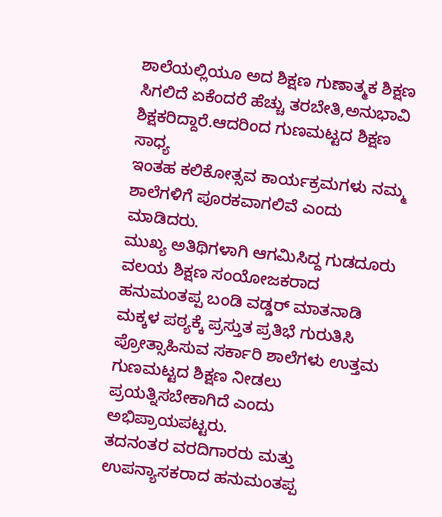ಶಾಲೆಯಲ್ಲಿಯೂ ಅದ ಶಿಕ್ಷಣ ಗುಣಾತ್ಮಕ ಶಿಕ್ಷಣ ಸಿಗಲಿದೆ ಏಕೆಂದರೆ ಹೆಚ್ಚು ತರಬೇತಿ,ಅನುಭಾವಿ ಶಿಕ್ಷಕರಿದ್ದಾರೆ.ಆದರಿಂದ ಗುಣಮಟ್ಟದ ಶಿಕ್ಷಣ ಸಾಧ್ಯ
ಇಂತಹ ಕಲಿಕೋತ್ಸವ ಕಾರ್ಯಕ್ರಮಗಳು ನಮ್ಮ ಶಾಲೆಗಳಿಗೆ ಪೂರಕವಾಗಲಿವೆ ಎಂದು ಮಾಡಿದರು.
ಮುಖ್ಯ ಅತಿಥಿಗಳಾಗಿ ಆಗಮಿಸಿದ್ದ ಗುಡದೂರು ವಲಯ ಶಿಕ್ಷಣ ಸಂಯೋಜಕರಾದ ಹನುಮಂತಪ್ಪ ಬಂಡಿ ವಡ್ಡರ್ ಮಾತನಾಡಿ ಮಕ್ಕಳ ಪಠ್ಯಕ್ಕೆ ಪ್ರಸ್ತುತ ಪ್ರತಿಭೆ ಗುರುತಿಸಿ ಪ್ರೋತ್ಸಾಹಿಸುವ ಸರ್ಕಾರಿ ಶಾಲೆಗಳು ಉತ್ತಮ ಗುಣಮಟ್ಟದ ಶಿಕ್ಷಣ ನೀಡಲು ಪ್ರಯತ್ನಿಸಬೇಕಾಗಿದೆ ಎಂದು ಅಭಿಪ್ರಾಯಪಟ್ಟರು.
ತದನಂತರ ವರದಿಗಾರರು ಮತ್ತು ಉಪನ್ಯಾಸಕರಾದ ಹನುಮಂತಪ್ಪ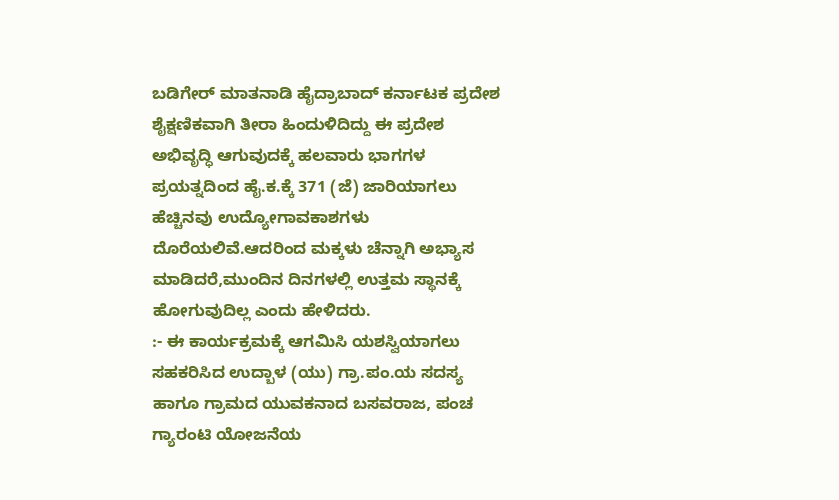ಬಡಿಗೇರ್ ಮಾತನಾಡಿ ಹೈದ್ರಾಬಾದ್ ಕರ್ನಾಟಕ ಪ್ರದೇಶ ಶೈಕ್ಷಣಿಕವಾಗಿ ತೀರಾ ಹಿಂದುಳಿದಿದ್ದು ಈ ಪ್ರದೇಶ ಅಭಿವೃದ್ಧಿ ಆಗುವುದಕ್ಕೆ ಹಲವಾರು ಭಾಗಗಳ ಪ್ರಯತ್ನದಿಂದ ಹೈ.ಕ.ಕ್ಕೆ 371 (ಜೆ) ಜಾರಿಯಾಗಲು ಹೆಚ್ಚಿನವು ಉದ್ಯೋಗಾವಕಾಶಗಳು ದೊರೆಯಲಿವೆ.ಆದರಿಂದ ಮಕ್ಕಳು ಚೆನ್ನಾಗಿ ಅಭ್ಯಾಸ ಮಾಡಿದರೆ,ಮುಂದಿನ ದಿನಗಳಲ್ಲಿ ಉತ್ತಮ ಸ್ಥಾನಕ್ಕೆ ಹೋಗುವುದಿಲ್ಲ ಎಂದು ಹೇಳಿದರು.
:- ಈ ಕಾರ್ಯಕ್ರಮಕ್ಕೆ ಆಗಮಿಸಿ ಯಶಸ್ವಿಯಾಗಲು ಸಹಕರಿಸಿದ ಉದ್ಬಾಳ (ಯು) ಗ್ರಾ.ಪಂ.ಯ ಸದಸ್ಯ ಹಾಗೂ ಗ್ರಾಮದ ಯುವಕನಾದ ಬಸವರಾಜ, ಪಂಚ ಗ್ಯಾರಂಟಿ ಯೋಜನೆಯ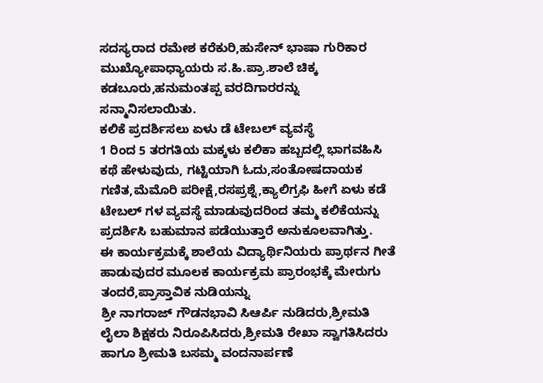ಸದಸ್ಯರಾದ ರಮೇಶ ಕರೆಕುರಿ,ಹುಸೇನ್ ಭಾಷಾ ಗುರಿಕಾರ ಮುಖ್ಯೋಪಾಧ್ಯಾಯರು ಸ.ಹಿ.ಪ್ರಾ.ಶಾಲೆ ಚಿಕ್ಕ ಕಡಬೂರು,ಹನುಮಂತಪ್ಪ ವರದಿಗಾರರನ್ನು ಸನ್ಮಾನಿಸಲಾಯಿತು.
ಕಲಿಕೆ ಪ್ರದರ್ಶಿಸಲು ಏಳು ಡೆ ಟೇಬಲ್ ವ್ಯವಸ್ಥೆ
1 ರಿಂದ 5 ತರಗತಿಯ ಮಕ್ಕಳು ಕಲಿಕಾ ಹಬ್ಬದಲ್ಲಿ ಭಾಗವಹಿಸಿ ಕಥೆ ಹೇಳುವುದು, ಗಟ್ಟಿಯಾಗಿ ಓದು,ಸಂತೋಷದಾಯಕ ಗಣಿತ,ಮೆಮೊರಿ ಪರೀಕ್ಷೆ,ರಸಪ್ರಶ್ನೆ,ಕ್ಯಾಲಿಗ್ರಫಿ ಹೀಗೆ ಏಳು ಕಡೆ ಟೇಬಲ್ ಗಳ ವ್ಯವಸ್ಥೆ ಮಾಡುವುದರಿಂದ ತಮ್ಮ ಕಲಿಕೆಯನ್ನು ಪ್ರದರ್ಶಿಸಿ ಬಹುಮಾನ ಪಡೆಯುತ್ತಾರೆ ಅನುಕೂಲವಾಗಿತ್ತು.
ಈ ಕಾರ್ಯಕ್ರಮಕ್ಕೆ ಶಾಲೆಯ ವಿದ್ಯಾರ್ಥಿನಿಯರು ಪ್ರಾರ್ಥನ ಗೀತೆ ಹಾಡುವುದರ ಮೂಲಕ ಕಾರ್ಯಕ್ರಮ ಪ್ರಾರಂಭಕ್ಕೆ ಮೇರುಗು ತಂದರೆ,ಪ್ರಾಸ್ತಾವಿಕ ನುಡಿಯನ್ನು
ಶ್ರೀ ನಾಗರಾಜ್ ಗೌಡನಭಾವಿ ಸಿಆರ್ಪಿ ನುಡಿದರು,ಶ್ರೀಮತಿ ಲೈಲಾ ಶಿಕ್ಷಕರು ನಿರೂಪಿಸಿದರು,ಶ್ರೀಮತಿ ರೇಖಾ ಸ್ವಾಗತಿಸಿದರು ಹಾಗೂ ಶ್ರೀಮತಿ ಬಸಮ್ಮ ವಂದನಾರ್ಪಣೆ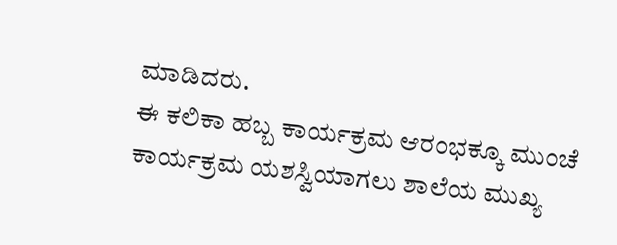ಮಾಡಿದರು.
ಈ ಕಲಿಕಾ ಹಬ್ಬ ಕಾರ್ಯಕ್ರಮ ಆರಂಭಕ್ಕೂ ಮುಂಚೆ ಕಾರ್ಯಕ್ರಮ ಯಶಸ್ವಿಯಾಗಲು ಶಾಲೆಯ ಮುಖ್ಯ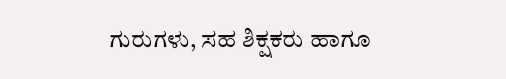ಗುರುಗಳು, ಸಹ ಶಿಕ್ಷಕರು ಹಾಗೂ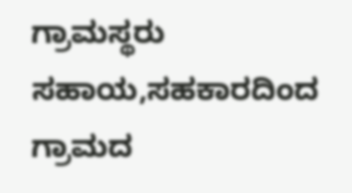ಗ್ರಾಮಸ್ಥರು ಸಹಾಯ,ಸಹಕಾರದಿಂದ ಗ್ರಾಮದ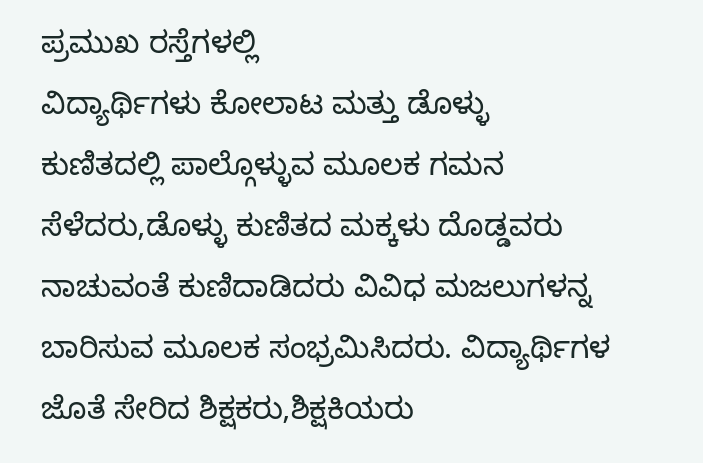ಪ್ರಮುಖ ರಸ್ತೆಗಳಲ್ಲಿ
ವಿದ್ಯಾರ್ಥಿಗಳು ಕೋಲಾಟ ಮತ್ತು ಡೊಳ್ಳು ಕುಣಿತದಲ್ಲಿ ಪಾಲ್ಗೊಳ್ಳುವ ಮೂಲಕ ಗಮನ ಸೆಳೆದರು,ಡೊಳ್ಳು ಕುಣಿತದ ಮಕ್ಕಳು ದೊಡ್ಡವರು ನಾಚುವಂತೆ ಕುಣಿದಾಡಿದರು ವಿವಿಧ ಮಜಲುಗಳನ್ನ ಬಾರಿಸುವ ಮೂಲಕ ಸಂಭ್ರಮಿಸಿದರು. ವಿದ್ಯಾರ್ಥಿಗಳ ಜೊತೆ ಸೇರಿದ ಶಿಕ್ಷಕರು,ಶಿಕ್ಷಕಿಯರು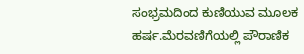ಸಂಭ್ರಮದಿಂದ ಕುಣಿಯುವ ಮೂಲಕ ಹರ್ಷ.ಮೆರವಣಿಗೆಯಲ್ಲಿ ಪೌರಾಣಿಕ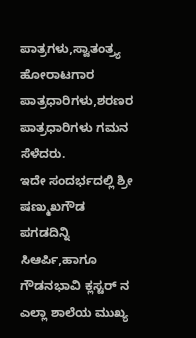ಪಾತ್ರಗಳು,ಸ್ವಾತಂತ್ರ್ಯ ಹೋರಾಟಗಾರ ಪಾತ್ರಧಾರಿಗಳು,ಶರಣರ ಪಾತ್ರಧಾರಿಗಳು ಗಮನ ಸೆಳೆದರು.
ಇದೇ ಸಂದರ್ಭದಲ್ಲಿ ಶ್ರೀ ಷಣ್ಮುಖಗೌಡ ಪಗಡದಿನ್ನಿ ಸಿಆರ್ಪಿ,ಹಾಗೂ ಗೌಡನಭಾವಿ ಕ್ಲಸ್ಟರ್ ನ ಎಲ್ಲಾ ಶಾಲೆಯ ಮುಖ್ಯ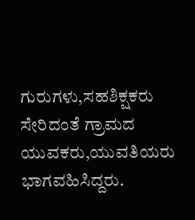ಗುರುಗಳು,ಸಹಶಿಕ್ಷಕರು ಸೇರಿದಂತೆ ಗ್ರಾಮದ ಯುವಕರು,ಯುವತಿಯರು ಭಾಗವಹಿಸಿದ್ದರು.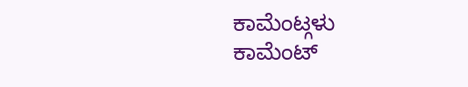ಕಾಮೆಂಟ್ಗಳು
ಕಾಮೆಂಟ್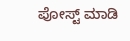ಪೋಸ್ಟ್ ಮಾಡಿ